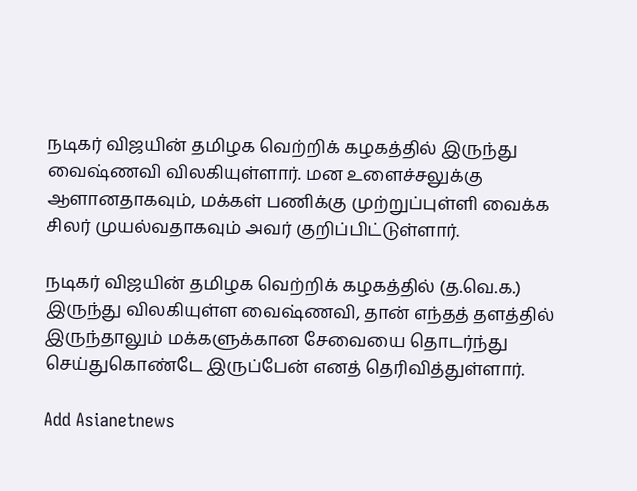நடிகர் விஜயின் தமிழக வெற்றிக் கழகத்தில் இருந்து வைஷ்ணவி விலகியுள்ளார். மன உளைச்சலுக்கு ஆளானதாகவும், மக்கள் பணிக்கு முற்றுப்புள்ளி வைக்க சிலர் முயல்வதாகவும் அவர் குறிப்பிட்டுள்ளார்.

நடிகர் விஜயின் தமிழக வெற்றிக் கழகத்தில் (த.வெ.க.) இருந்து விலகியுள்ள வைஷ்ணவி, தான் எந்தத் தளத்தில் இருந்தாலும் மக்களுக்கான சேவையை தொடர்ந்து செய்துகொண்டே இருப்பேன் எனத் தெரிவித்துள்ளார்.

Add Asianetnews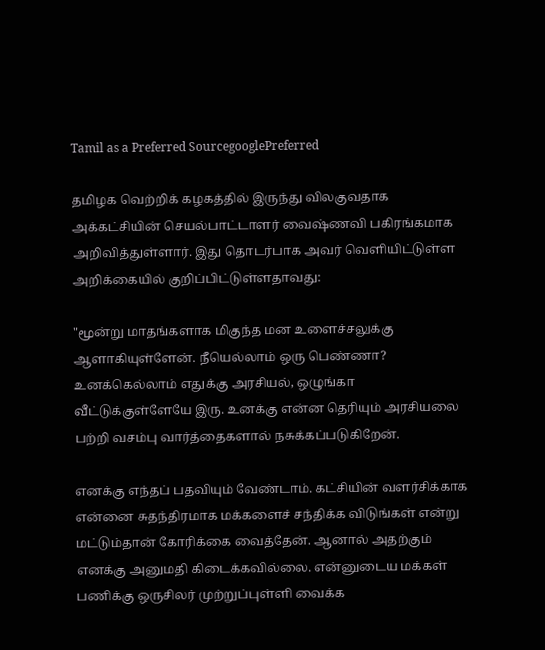Tamil as a Preferred SourcegooglePreferred

தமிழக வெற்றிக் கழகத்தில் இருந்து விலகுவதாக அக்கட்சியின் செயல்பாட்டாளர் வைஷ்ணவி பகிரங்கமாக அறிவித்துள்ளார். இது தொடர்பாக அவர் வெளியிட்டுள்ள அறிக்கையில் குறிப்பிட்டுள்ளதாவது:

"மூன்று மாதங்களாக மிகுந்த மன உளைச்சலுக்கு ஆளாகியுள்ளேன். நீயெல்லாம் ஒரு பெண்ணா? உனக்கெல்லாம் எதுக்கு அரசியல், ஒழுங்கா வீட்டுக்குள்ளேயே இரு. உனக்கு என்ன தெரியும் அரசியலை பற்றி வசம்பு வார்த்தைகளால் நசுக்கப்படுகிறேன்.

எனக்கு எந்தப் பதவியும் வேண்டாம். கட்சியின் வளர்சிக்காக என்னை சுதந்திரமாக மக்களைச் சந்திக்க விடுங்கள் என்று மட்டும்தான் கோரிக்கை வைத்தேன். ஆனால் அதற்கும் எனக்கு அனுமதி கிடைக்கவில்லை. என்னுடைய மக்கள் பணிக்கு ஒருசிலர் முற்றுப்புள்ளி வைக்க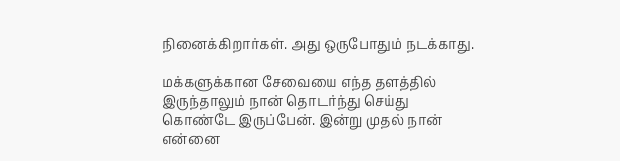நினைக்கிறார்கள். அது ஒருபோதும் நடக்காது.

மக்களுக்கான சேவையை எந்த தளத்தில் இருந்தாலும் நான் தொடர்ந்து செய்து கொண்டே இருப்பேன். இன்று முதல் நான் என்னை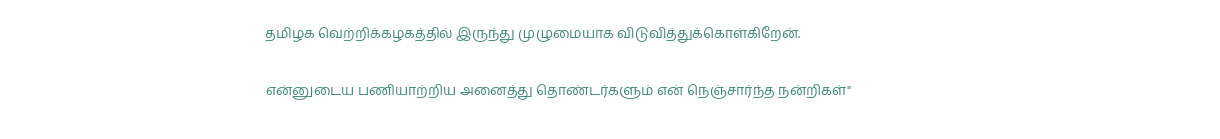தமிழக வெற்றிக்கழகத்தில் இருந்து முழுமையாக விடுவித்துக்கொள்கிறேன்.

என்னுடைய பணியாற்றிய அனைத்து தொண்டர்களும் என் நெஞ்சார்ந்த நன்றிகள்"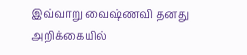இவ்வாறு வைஷ்ணவி தனது அறிக்கையில்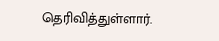தெரிவித்துள்ளார்.